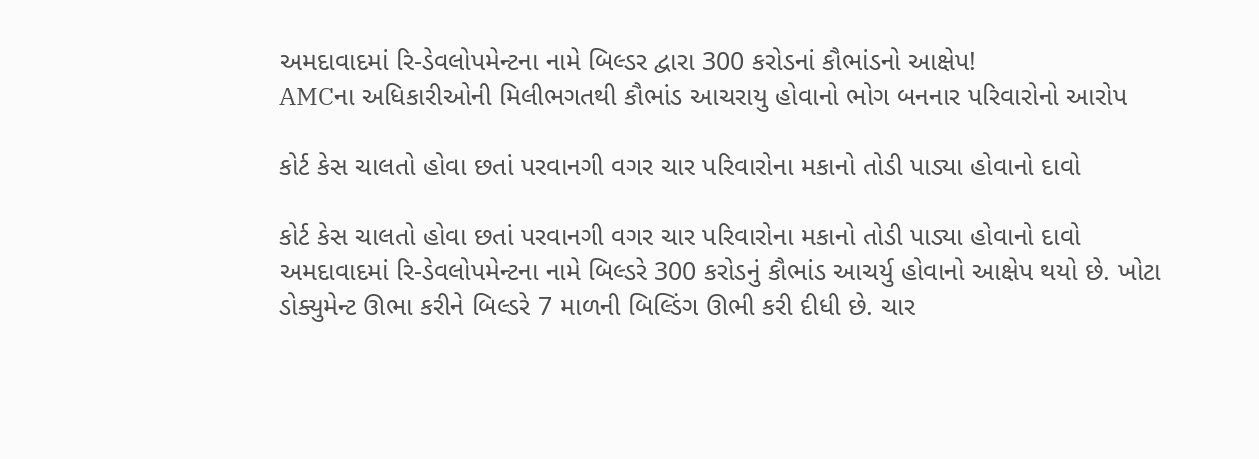અમદાવાદમાં રિ-ડેવલોપમેન્ટના નામે બિલ્ડર દ્વારા 300 કરોડનાં કૌભાંડનો આક્ષેપ!
AMCના અધિકારીઓની મિલીભગતથી કૌભાંડ આચરાયુ હોવાનો ભોગ બનનાર પરિવારોનો આરોપ

કોર્ટ કેસ ચાલતો હોવા છતાં પરવાનગી વગર ચાર પરિવારોના મકાનો તોડી પાડ્યા હોવાનો દાવો

કોર્ટ કેસ ચાલતો હોવા છતાં પરવાનગી વગર ચાર પરિવારોના મકાનો તોડી પાડ્યા હોવાનો દાવો
અમદાવાદમાં રિ-ડેવલોપમેન્ટના નામે બિલ્ડરે 300 કરોડનું કૌભાંડ આચર્યુ હોવાનો આક્ષેપ થયો છે. ખોટા ડોક્યુમેન્ટ ઊભા કરીને બિલ્ડરે 7 માળની બિલ્ડિંગ ઊભી કરી દીધી છે. ચાર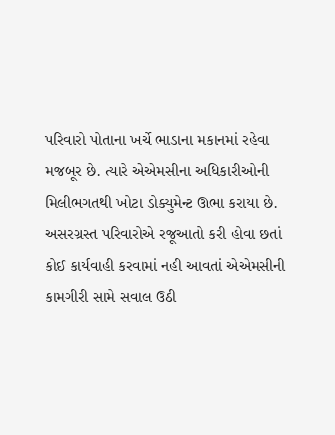પરિવારો પોતાના ખર્ચે ભાડાના મકાનમાં રહેવા મજબૂર છે. ત્યારે એએમસીના અધિકારીઓની મિલીભગતથી ખોટા ડોક્યુમેન્ટ ઊભા કરાયા છે. અસરગ્રસ્ત પરિવારોએ રજૂઆતો કરી હોવા છતાં કોઈ કાર્યવાહી કરવામાં નહી આવતાં એએમસીની કામગીરી સામે સવાલ ઉઠી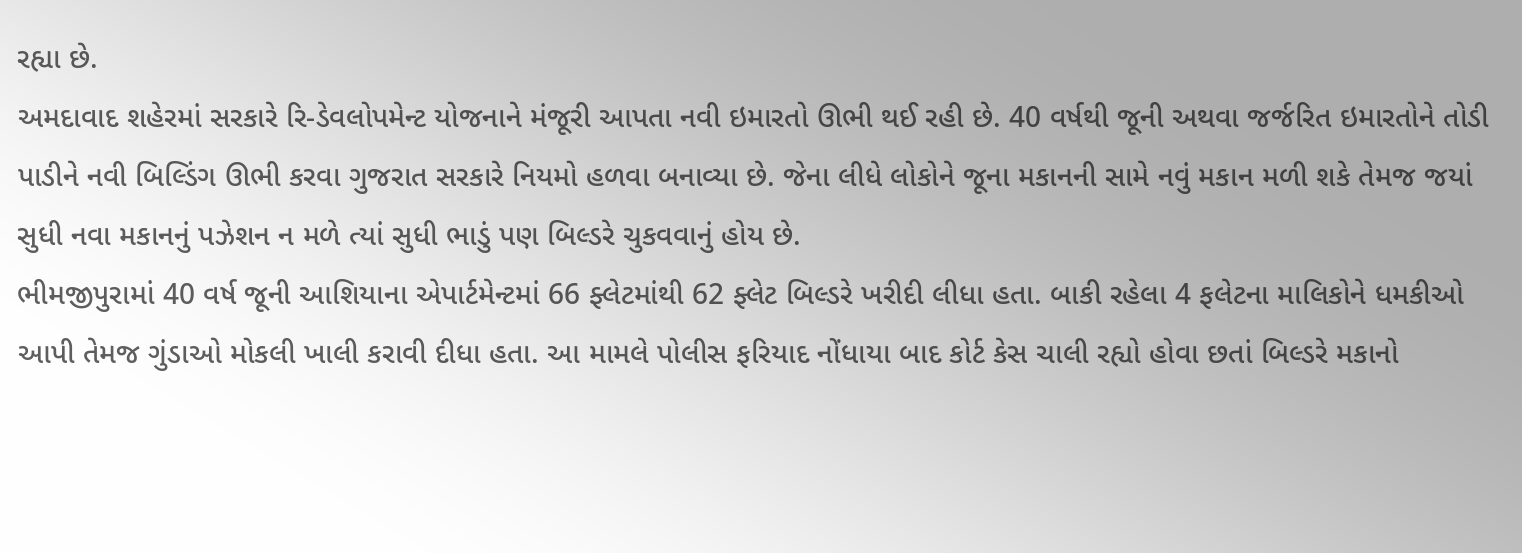રહ્યા છે.
અમદાવાદ શહેરમાં સરકારે રિ-ડેવલોપમેન્ટ યોજનાને મંજૂરી આપતા નવી ઇમારતો ઊભી થઈ રહી છે. 40 વર્ષથી જૂની અથવા જર્જરિત ઇમારતોને તોડી પાડીને નવી બિલ્ડિંગ ઊભી કરવા ગુજરાત સરકારે નિયમો હળવા બનાવ્યા છે. જેના લીધે લોકોને જૂના મકાનની સામે નવું મકાન મળી શકે તેમજ જયાં સુધી નવા મકાનનું પઝેશન ન મળે ત્યાં સુધી ભાડું પણ બિલ્ડરે ચુકવવાનું હોય છે.
ભીમજીપુરામાં 40 વર્ષ જૂની આશિયાના એપાર્ટમેન્ટમાં 66 ફ્લેટમાંથી 62 ફ્લેટ બિલ્ડરે ખરીદી લીધા હતા. બાકી રહેલા 4 ફલેટના માલિકોને ધમકીઓ આપી તેમજ ગુંડાઓ મોકલી ખાલી કરાવી દીધા હતા. આ મામલે પોલીસ ફરિયાદ નોંધાયા બાદ કોર્ટ કેસ ચાલી રહ્યો હોવા છતાં બિલ્ડરે મકાનો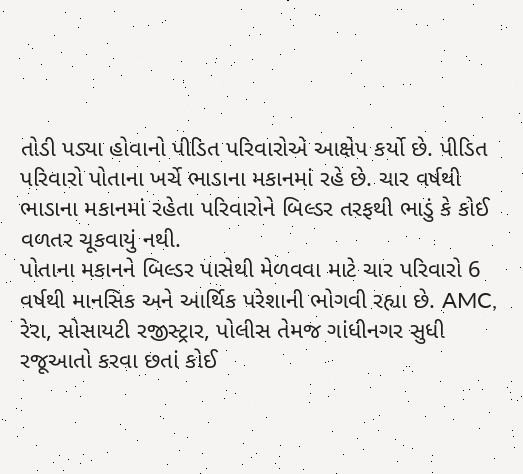તોડી પડ્યા હોવાનો પીડિત પરિવારોએ આક્ષેપ કર્યો છે. પીડિત પરિવારો પોતાના ખર્ચે ભાડાના મકાનમાં રહે છે. ચાર વર્ષથી ભાડાના મકાનમાં રહેતા પરિવારોને બિલ્ડર તરફથી ભાડું કે કોઈ વળતર ચૂકવાયું નથી.
પોતાના મકાનને બિલ્ડર પાસેથી મેળવવા માટે ચાર પરિવારો 6 વર્ષથી માનસિક અને આર્થિક પરેશાની ભોગવી રહ્યા છે. AMC, રેરા, સોસાયટી રજીસ્ટ્રાર, પોલીસ તેમજ ગાંધીનગર સુધી રજૂઆતો કરવા છતાં કોઈ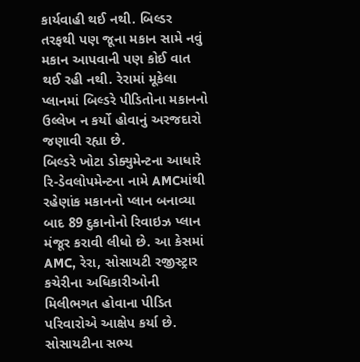કાર્યવાહી થઈ નથી. બિલ્ડર તરફથી પણ જૂના મકાન સામે નવું મકાન આપવાની પણ કોઈ વાત થઈ રહી નથી. રેરામાં મૂકેલા પ્લાનમાં બિલ્ડરે પીડિતોના મકાનનો ઉલ્લેખ ન કર્યો હોવાનું અરજદારો જણાવી રહ્યા છે.
બિલ્ડરે ખોટા ડોક્યુમેન્ટના આધારે રિ-ડેવલોપમેન્ટના નામે AMCમાંથી રહેણાંક મકાનનો પ્લાન બનાવ્યા બાદ 89 દુકાનોનો રિવાઇઝ પ્લાન મંજૂર કરાવી લીધો છે. આ કેસમાં AMC, રેરા, સોસાયટી રજીસ્ટ્રાર કચેરીના અધિકારીઓની મિલીભગત હોવાના પીડિત પરિવારોએ આક્ષેપ કર્યા છે.
સોસાયટીના સભ્ય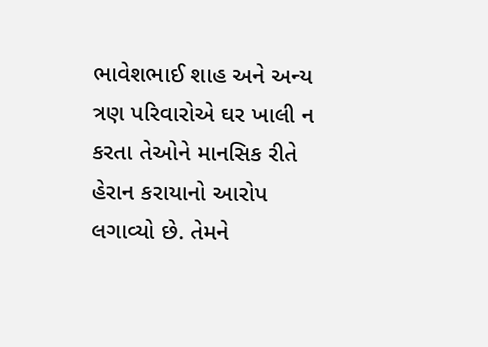ભાવેશભાઈ શાહ અને અન્ય ત્રણ પરિવારોએ ઘર ખાલી ન કરતા તેઓને માનસિક રીતે હેરાન કરાયાનો આરોપ લગાવ્યો છે. તેમને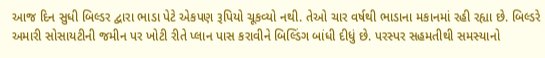આજ દિન સુધી બિલ્ડર દ્વારા ભાડા પેટે એકપણ રૂપિયો ચૂકવ્યો નથી. તેઓ ચાર વર્ષથી ભાડાના મકાનમાં રહી રહ્યા છે. બિલ્ડરે અમારી સોસાયટીની જમીન પર ખોટી રીતે પ્લાન પાસ કરાવીને બિલ્ડિંગ બાંધી દીધું છે. પરસ્પર સહમતીથી સમસ્યાનો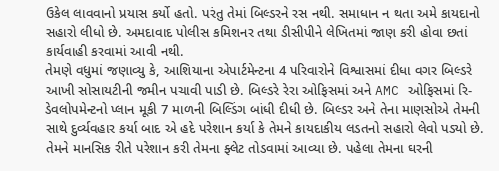ઉકેલ લાવવાનો પ્રયાસ કર્યો હતો. પરંતુ તેમાં બિલ્ડરને રસ નથી. સમાધાન ન થતા અમે કાયદાનો સહારો લીધો છે. અમદાવાદ પોલીસ કમિશનર તથા ડીસીપીને લેખિતમાં જાણ કરી હોવા છતાં કાર્યવાહી કરવામાં આવી નથી.
તેમણે વધુમાં જણાવ્યુ કે, આશિયાના એપાર્ટમેન્ટના 4 પરિવારોને વિશ્વાસમાં દીધા વગર બિલ્ડરે આખી સોસાયટીની જમીન પચાવી પાડી છે. બિલ્ડરે રેરા ઓફિસમાં અને AMC ઓફિસમાં રિ-ડેવલોપમેન્ટનો પ્લાન મૂકી 7 માળની બિલ્ડિંગ બાંધી દીધી છે. બિલ્ડર અને તેના માણસોએ તેમની સાથે દુર્વ્યવહાર કર્યા બાદ એ હદે પરેશાન કર્યા કે તેમને કાયદાકીય લડતનો સહારો લેવો પડ્યો છે. તેમને માનસિક રીતે પરેશાન કરી તેમના ફ્લેટ તોડવામાં આવ્યા છે. પહેલા તેમના ઘરની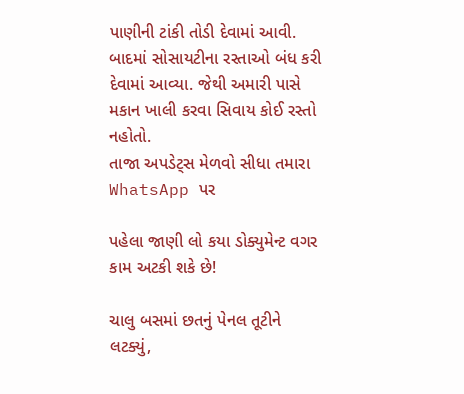પાણીની ટાંકી તોડી દેવામાં આવી. બાદમાં સોસાયટીના રસ્તાઓ બંધ કરી દેવામાં આવ્યા. જેથી અમારી પાસે મકાન ખાલી કરવા સિવાય કોઈ રસ્તો નહોતો.
તાજા અપડેટ્સ મેળવો સીધા તમારા WhatsApp પર

પહેલા જાણી લો કયા ડોક્યુમેન્ટ વગર કામ અટકી શકે છે!

ચાલુ બસમાં છતનું પેનલ તૂટીને લટક્યું,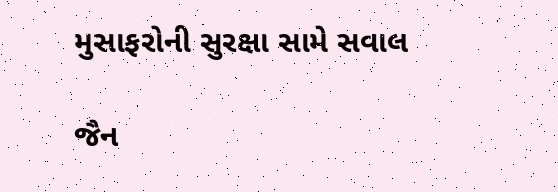મુસાફરોની સુરક્ષા સામે સવાલ

જૈન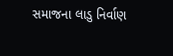સમાજના લાડુ નિર્વાણ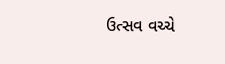ઉત્સવ વચ્ચે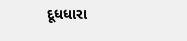દૂધધારા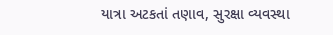યાત્રા અટકતાં તણાવ, સુરક્ષા વ્યવસ્થા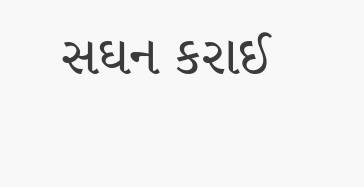સઘન કરાઈ